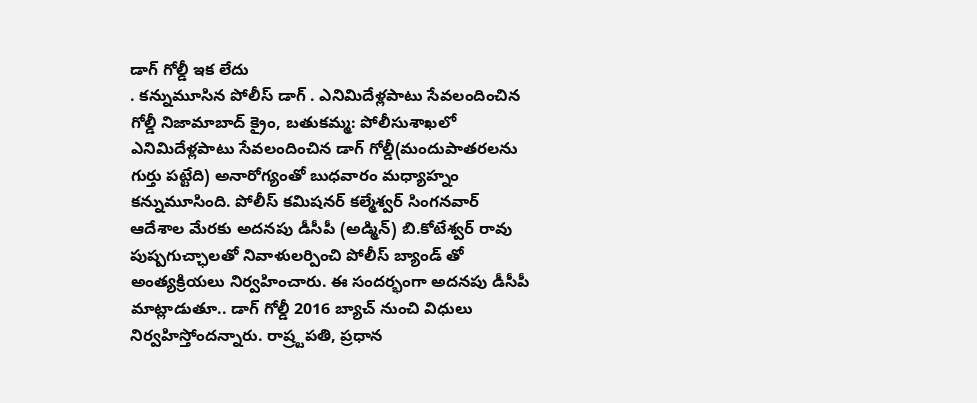డాగ్ గోల్డీ ఇక లేదు
. కన్నుమూసిన పోలీస్ డాగ్ . ఎనిమిదేళ్లపాటు సేవలందించిన గోల్డీ నిజామాబాద్ క్రైం, బతుకమ్మ: పోలీసుశాఖలో ఎనిమిదేళ్లపాటు సేవలందించిన డాగ్ గోల్డీ(మందుపాతరలను గుర్తు పట్టేది) అనారోగ్యంతో బుధవారం మధ్యాహ్నం కన్నుమూసింది. పోలీస్ కమిషనర్ కల్మేశ్వర్ సింగనవార్ ఆదేశాల మేరకు అదనపు డీసీపీ (అడ్మిన్) బి.కోటేశ్వర్ రావు పుష్పగుచ్ఛాలతో నివాళులర్పించి పోలీస్ బ్యాండ్ తో అంత్యక్రియలు నిర్వహించారు. ఈ సందర్భంగా అదనపు డీసీపీ మాట్లాడుతూ.. డాగ్ గోల్డీ 2016 బ్యాచ్ నుంచి విధులు నిర్వహిస్తోందన్నారు. రాష్ర్టపతి, ప్రధాన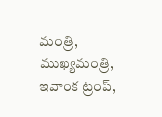మంత్రి, ముఖ్యమంత్రి, ఇవాంక ట్రంప్,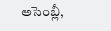అసెంబ్లీ,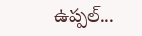ఉప్పల్...